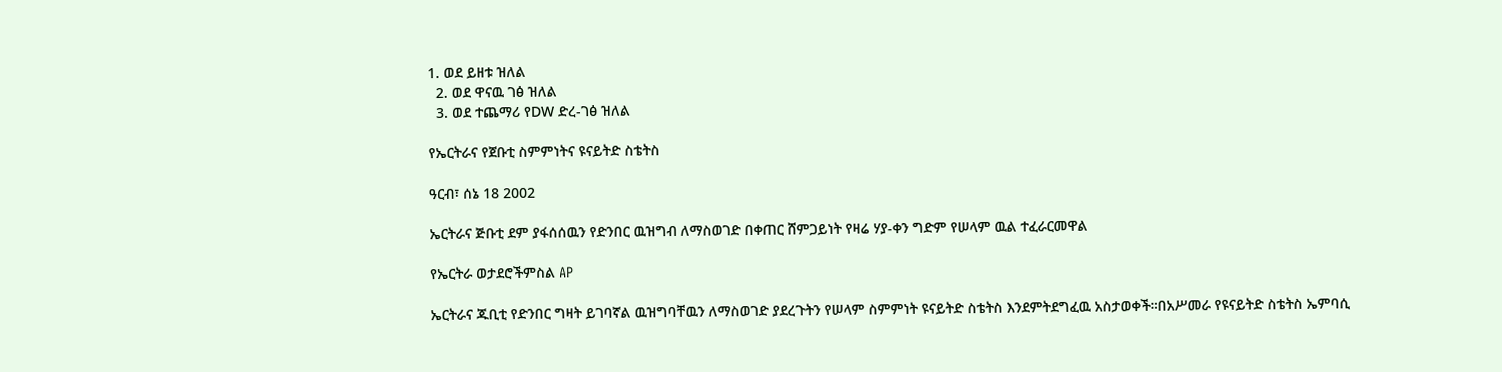1. ወደ ይዘቱ ዝለል
  2. ወደ ዋናዉ ገፅ ዝለል
  3. ወደ ተጨማሪ የDW ድረ-ገፅ ዝለል

የኤርትራና የጀቡቲ ስምምነትና ዩናይትድ ስቴትስ

ዓርብ፣ ሰኔ 18 2002

ኤርትራና ጅቡቲ ደም ያፋሰሰዉን የድንበር ዉዝግብ ለማስወገድ በቀጠር ሸምጋይነት የዛሬ ሃያ-ቀን ግድም የሠላም ዉል ተፈራርመዋል

የኤርትራ ወታደሮችምስል AP

ኤርትራና ጁቢቲ የድንበር ግዛት ይገባኛል ዉዝግባቸዉን ለማስወገድ ያደረጉትን የሠላም ስምምነት ዩናይትድ ስቴትስ እንደምትደግፈዉ አስታወቀች።በአሥመራ የዩናይትድ ስቴትስ ኤምባሲ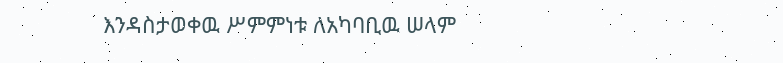እንዳስታወቀዉ ሥምምነቱ ለአካባቢዉ ሠላም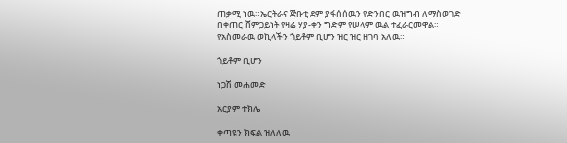ጠቃሚ ነዉ።ኤርትራና ጅቡቲ ደም ያፋሰሰዉን የድንበር ዉዝግብ ለማስወገድ በቀጠር ሸምጋይነት የዛሬ ሃያ-ቀን ግድም የሠላም ዉል ተፈራርመዋል። የአስመራዉ ወኪላችን ጎይቶም ቢሆን ዝር ዝር ዘገባ አለዉ።

ጎይቶም ቢሆን

ነጋሽ መሐመድ

አርያም ተክሌ

ቀጣዩን ክፍል ዝለለዉ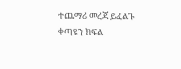ተጨማሪ መረጃ ይፈልጉ
ቀጣዩን ክፍል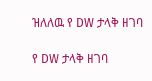ዝለለዉ የ DW ታላቅ ዘገባ

የ DW ታላቅ ዘገባ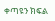ቀጣዩን ክፍል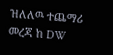ዝለለዉ ተጨማሪ መረጃ ከ DW